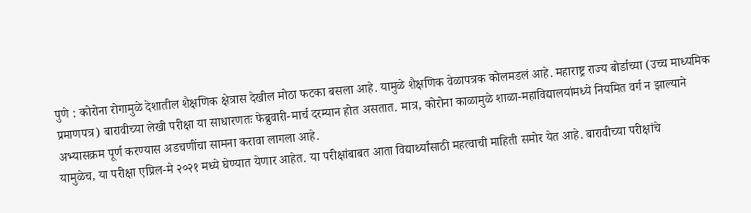पुणे : कोरोना रोगामुळे देशातील शैक्षणिक क्षेत्रास देखील मोठा फटका बसला आहे. यामुळे शैक्षणिक वेळापत्रक कोलमडलं आहे. महाराष्ट्र राज्य बोर्डाच्या (उच्च माध्यमिक प्रमाणपत्र) बारावीच्या लेखी परीक्षा या साधारणतः फेब्रुवारी-मार्च दरम्यान होत असतात. मात्र, कोरोना काळामुळे शाळा-महाविद्यालयांमध्ये नियमित वर्ग न झाल्याने अभ्यासक्रम पूर्ण करण्यास अडचणींचा सामना करावा लागला आहे.
यामुळेच, या परीक्षा एप्रिल-मे २०२१ मध्ये घेण्यात येणार आहेत. या परीक्षांबाबत आता विद्यार्थ्यांसाठी महत्वाची माहिती समोर येत आहे. बारावीच्या परीक्षांचे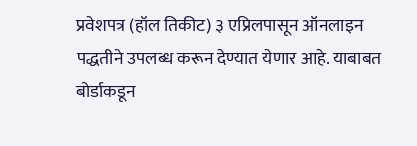प्रवेशपत्र (हॉल तिकीट) ३ एप्रिलपासून ऑनलाइन पद्धतीने उपलब्ध करून देण्यात येणार आहे. याबाबत बोर्डाकडून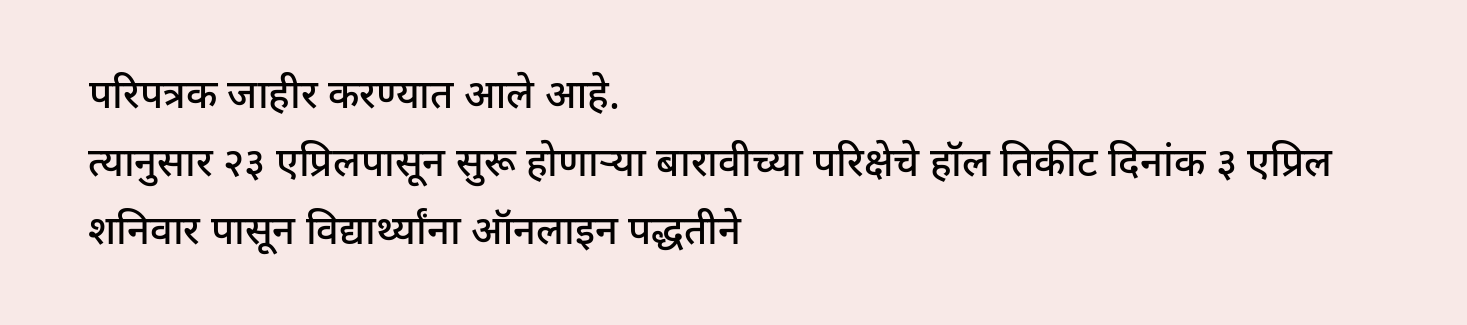परिपत्रक जाहीर करण्यात आले आहे.
त्यानुसार २३ एप्रिलपासून सुरू होणाऱ्या बारावीच्या परिक्षेचे हॉल तिकीट दिनांक ३ एप्रिल शनिवार पासून विद्यार्थ्यांना ऑनलाइन पद्धतीने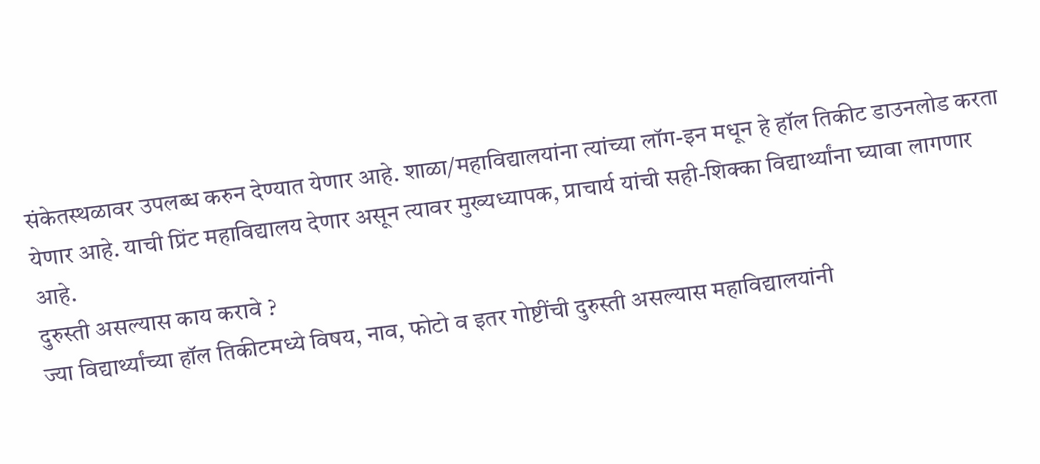संकेतस्थळावर उपलब्ध करुन देण्यात येणार आहे. शाळा/महाविद्यालयांना त्यांच्या लॉग-इन मधून हे हॉल तिकीट डाउनलोड करता येणार आहे. याची प्रिंट महाविद्यालय देणार असून त्यावर मुख्यध्यापक, प्राचार्य यांची सही-शिक्का विद्यार्थ्यांना घ्यावा लागणार आहे.
दुरुस्ती असल्यास काय करावे ?
ज्या विद्यार्थ्यांच्या हॉल तिकीटमध्ये विषय, नाव, फोटो व इतर गोष्टींची दुरुस्ती असल्यास महाविद्यालयांनी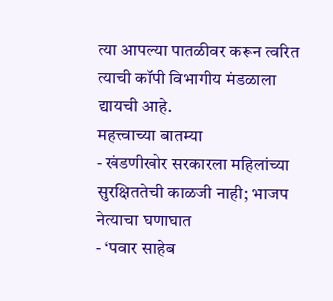त्या आपल्या पातळीवर करून त्वरित त्याची कॉपी विभागीय मंडळाला द्यायची आहे.
महत्त्वाच्या बातम्या
- खंडणीखोर सरकारला महिलांच्या सुरक्षिततेची काळजी नाही; भाजप नेत्याचा घणाघात
- ‘पवार साहेब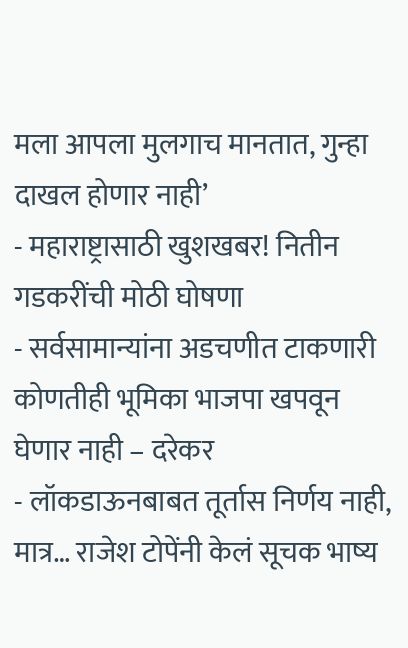मला आपला मुलगाच मानतात, गुन्हा दाखल होणार नाही’
- महाराष्ट्रासाठी खुशखबर! नितीन गडकरींची मोठी घोषणा
- सर्वसामान्यांना अडचणीत टाकणारी कोणतीही भूमिका भाजपा खपवून घेणार नाही – दरेकर
- लॉकडाऊनबाबत तूर्तास निर्णय नाही, मात्र… राजेश टोपेंनी केलं सूचक भाष्य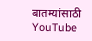बातम्यांसाठी YouTube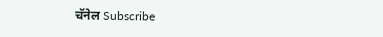चॅनेल Subscribe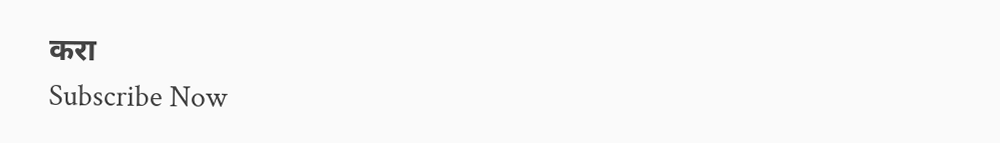करा
Subscribe Now